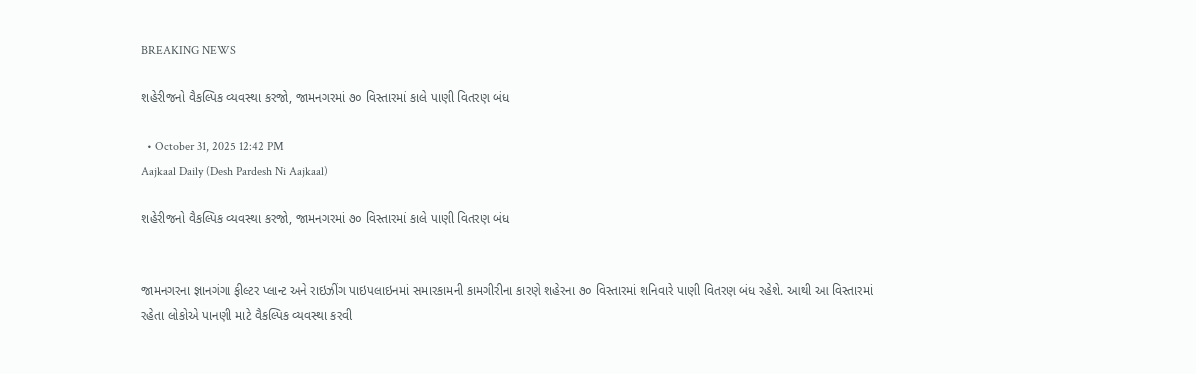BREAKING NEWS

શહેરીજનો વૈકલ્પિક વ્યવસ્થા કરજો, જામનગરમાં ૭૦ વિસ્તારમાં કાલે પાણી વિતરણ બંધ

  • October 31, 2025 12:42 PM
Aajkaal Daily (Desh Pardesh Ni Aajkaal)

શહેરીજનો વૈકલ્પિક વ્યવસ્થા કરજો, જામનગરમાં ૭૦ વિસ્તારમાં કાલે પાણી વિતરણ બંધ


જામનગરના જ્ઞાનગંગા ફીલ્ટર પ્લાન્ટ અને રાઇઝીંગ પાઇપલાઇનમાં સમારકામની કામગીરીના કારણે શહેરના ૭૦ વિસ્તારમાં શનિવારે પાણી વિતરણ બંધ રહેશે. આથી આ વિસ્તારમાં રહેતા લોકોએ પાનણી માટે વૈકલ્પિક વ્યવસ્થા કરવી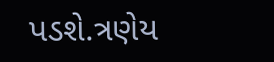પડશે.ત્રણેય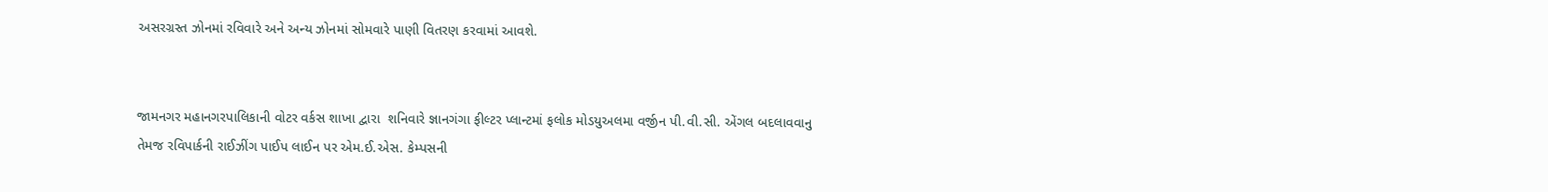અસરગ્રસ્ત ઝોનમાં રવિવારે અને અન્ય ઝોનમાં સોમવારે પાણી વિતરણ કરવામાં આવશે.


જામનગર મહાનગરપાલિકાની વોટર વર્કસ શાખા દ્વારા  શનિવારે જ્ઞાનગંગા ફીલ્ટર પ્લાન્ટમાં ફલોક મોડયુઅલમા વર્જીન પી.વી.સી. એંગલ બદલાવવાનુ તેમજ રવિપાર્કની રાઈઝીંગ પાઈપ લાઈન પર એમ.ઈ.એસ. કેમ્પસની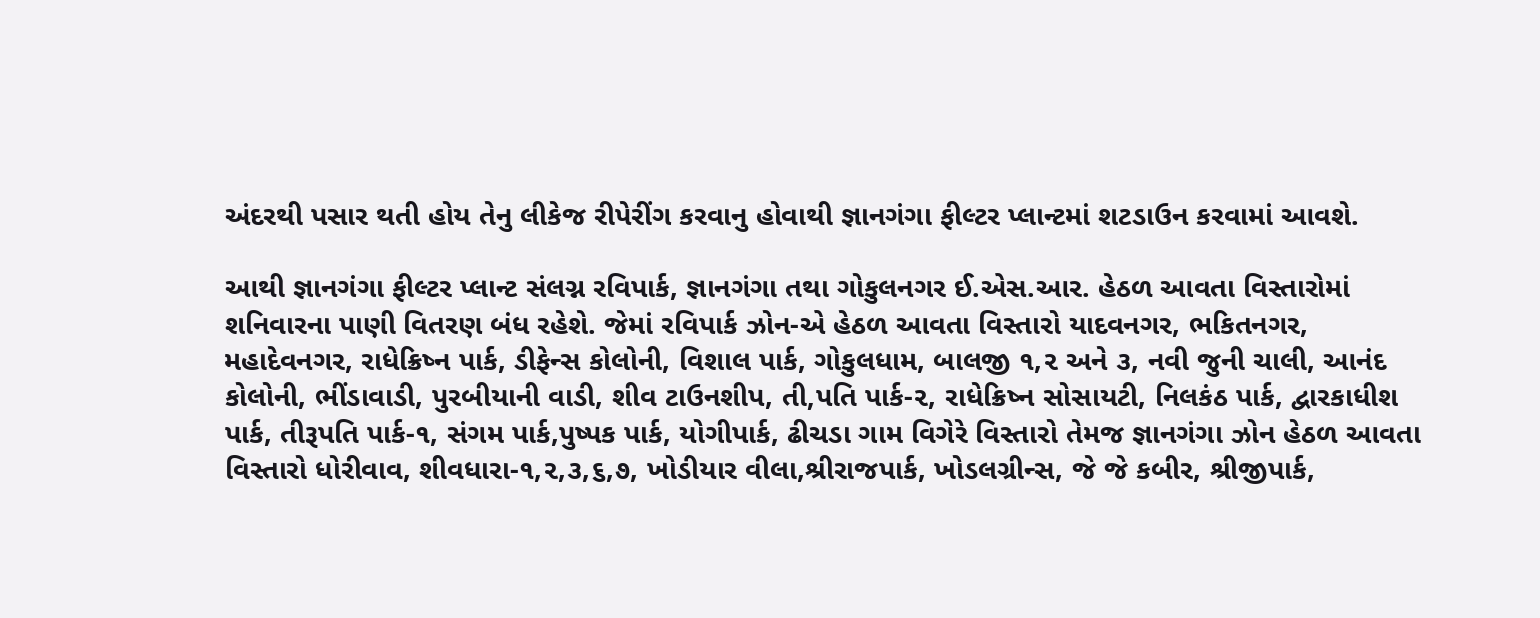અંદરથી પસાર થતી હોય તેનુ લીકેજ રીપેરીંગ કરવાનુ હોવાથી જ્ઞાનગંગા ફીલ્ટર પ્લાન્ટમાં શટડાઉન કરવામાં આવશે.

આથી જ્ઞાનગંગા ફીલ્ટર પ્લાન્ટ સંલગ્ન રવિપાર્ક, જ્ઞાનગંગા તથા ગોકુલનગર ઈ.એસ.આર. હેઠળ આવતા વિસ્તારોમાં શનિવારના પાણી વિતરણ બંધ રહેશે. જેમાં રવિપાર્ક ઝોન-એ હેઠળ આવતા વિસ્તારો યાદવનગર, ભકિતનગર, મહાદેવનગર, રાધેક્રિષ્ન પાર્ક, ડીફેન્સ કોલોની, વિશાલ પાર્ક, ગોકુલધામ, બાલજી ૧,૨ અને ૩, નવી જુની ચાલી, આનંદ કોલોની, ભીંડાવાડી, પુરબીયાની વાડી, શીવ ટાઉનશીપ, તી‚પતિ પાર્ક-૨, રાધેક્રિષ્ન સોસાયટી, નિલકંઠ પાર્ક, દ્વારકાધીશ પાર્ક, તીરૂપતિ પાર્ક-૧, સંગમ પાર્ક,પુષ્પક પાર્ક, યોગીપાર્ક, ઢીચડા ગામ વિગેરે વિસ્તારો તેમજ જ્ઞાનગંગા ઝોન હેઠળ આવતા વિસ્તારો ધોરીવાવ, શીવધારા-૧,૨,૩,૬,૭, ખોડીયાર વીલા,શ્રીરાજપાર્ક, ખોડલગ્રીન્સ, જે જે કબીર, શ્રીજીપાર્ક,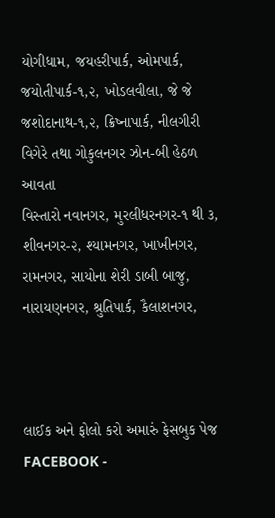યોગીધામ, જયહરીપાર્ક, ઓમપાર્ક, જયોતીપાર્ક-૧,૨, ખોડલવીલા, જે જે જશોદાનાથ-૧,૨, ક્રિષ્નાપાર્ક, નીલગીરી વિગેરે તથા ગોકુલનગર ઝોન-બી હેઠળ આવતા
વિસ્તારો નવાનગર, મુરલીધરનગર-૧ થી ૩, શીવનગર-૨, શ્યામનગર, ખાખીનગર, રામનગર, સાયોના શેરી ડાબી બાજુ, નારાયણનગર, શ્રુતિપાર્ક, કૈલાશનગર,



લાઈક અને ફોલો કરો અમારું ફેસબુક પેજ FACEBOOK -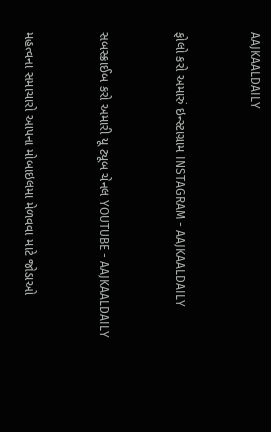AAJKAALDAILY


ફોલો કરો અમારું ઇન્સ્ટાગ્રામ INSTAGRAM - AAJKAALDAILY


સબસ્ક્રાઈબ કરો અમારી યૂ ટ્યૂબ ચેનલ YOUTUBE - AAJKAALDAILY


મહત્વના સમાચારો આપના મોબાઇલમા મેળવવા માટે જોડાઓ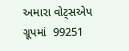અમારા વોટ્સએપ ગ્રૂપમાં  99251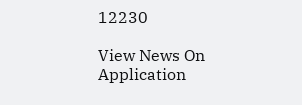12230

View News On Application